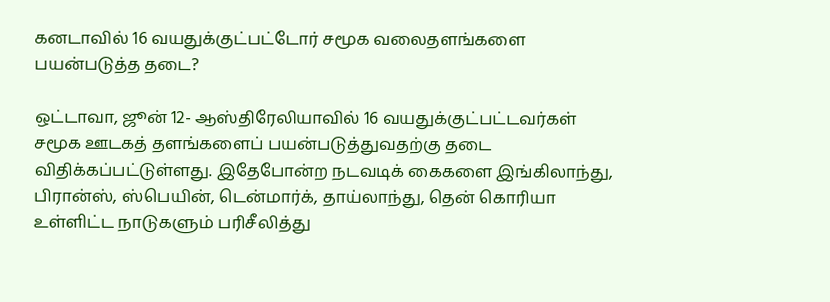கனடாவில் 16 வயதுக்குட்பட்டோர் சமூக வலைதளங்களை பயன்படுத்த தடை?

ஒட்டாவா, ஜூன் 12- ஆஸ்திரேலியாவில் 16 வயதுக்குட்பட்டவர்கள் சமூக ஊடகத் தளங்களைப் பயன்படுத்துவதற்கு தடை விதிக்கப்பட்டுள்ளது. இதேபோன்ற நடவடிக் கைகளை இங்கிலாந்து, பிரான்ஸ், ஸ்பெயின், டென்மார்க், தாய்லாந்து, தென் கொரியா உள்ளிட்ட நாடுகளும் பரிசீலித்து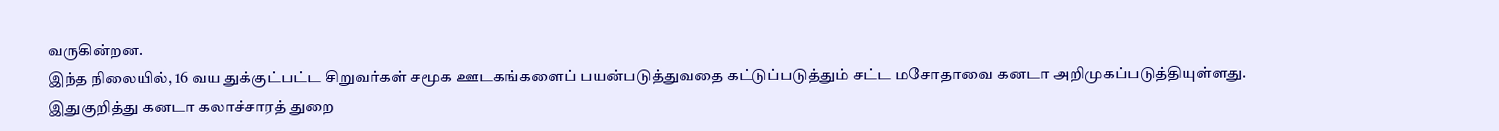வருகின்றன.
இந்த நிலையில், 16 வய துக்குட்பட்ட சிறுவர்கள் சமூக ஊடகங்களைப் பயன்படுத்துவதை கட்டுப்படுத்தும் சட்ட மசோதாவை கனடா அறிமுகப்படுத்தியுள்ளது.
இதுகுறித்து கனடா கலாச்சாரத் துறை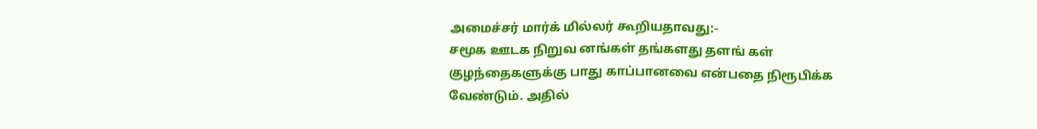அமைச்சர் மார்க் மில்லர் கூறியதாவது:-
சமூக ஊடக நிறுவ னங்கள் தங்களது தளங் கள் குழந்தைகளுக்கு பாது காப்பானவை என்பதை நிரூபிக்க வேண்டும். அதில்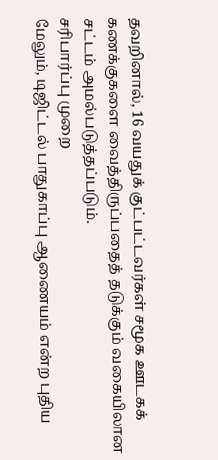தவறினால், 16 வயதுக் குட்பட்டவர்கள் சமூக ஊடகக் கணக்குகளை வைத்திருப்பதைத் தடுக்கும் வகையிலான சட்டம் அமல்படுத்தப்படும்.
சரிபார்ப்பு முறை
மேலும், டிஜிட்டல் பாதுகாப்பு ஆணையம் என்ற புதிய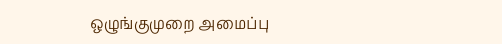ஒழுங்குமுறை அமைப்பு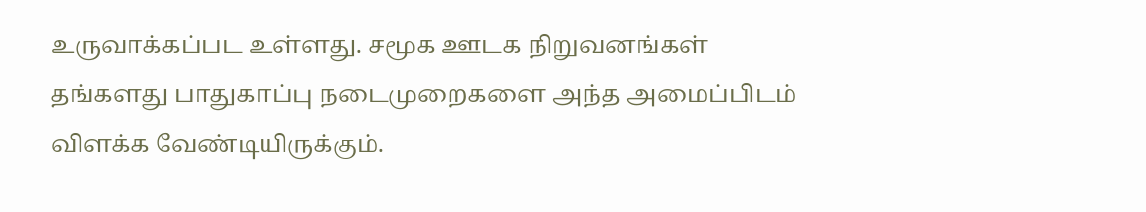உருவாக்கப்பட உள்ளது. சமூக ஊடக நிறுவனங்கள் தங்களது பாதுகாப்பு நடைமுறைகளை அந்த அமைப்பிடம் விளக்க வேண்டியிருக்கும்.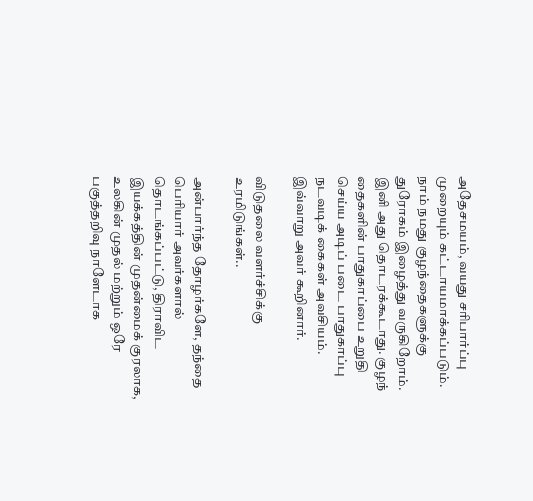அதேசமயம், வயது சரிபார்ப்பு முறையும் கட்டாயமாக்கப்படும். நாம் நமது குழந்தைகளுக்கு துரோகம் இழைத்து வருகிறோம். இனி அது தொடரக்கூடாது. குழந் தைகளின் பாதுகாப்பை உறுதி செய்ய அடிப் படை பாதுகாப்பு நடவடிக் கைகள் அவசியம்.
இவ்வாறு அவர் கூறினார்.

விடுதலை வளர்ச்சிக்கு உரமிடுங்கள்..

அன்பார்ந்த தோழர்களே, தந்தை பெரியார் அவர்களால் தொடங்கப்பட்டு, திராவிட இயக்கத்தின் முதன்மைக் குரலாக, உலகின் முதல் மற்றும் ஒரே பகுத்தறிவு நாளேடாக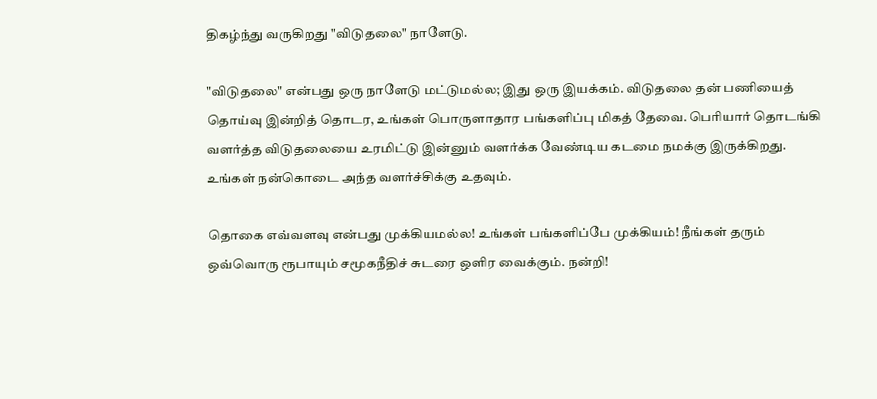திகழ்ந்து வருகிறது "விடுதலை" நாளேடு.

"விடுதலை" என்பது ஒரு நாளேடு மட்டுமல்ல; இது ஒரு இயக்கம். விடுதலை தன் பணியைத் தொய்வு இன்றித் தொடர, உங்கள் பொருளாதார பங்களிப்பு மிகத் தேவை. பெரியார் தொடங்கி வளர்த்த விடுதலையை உரமிட்டு இன்னும் வளர்க்க வேண்டிய கடமை நமக்கு இருக்கிறது. உங்கள் நன்கொடை அந்த வளர்ச்சிக்கு உதவும்.

தொகை எவ்வளவு என்பது முக்கியமல்ல! உங்கள் பங்களிப்பே முக்கியம்! நீங்கள் தரும் ஒவ்வொரு ரூபாயும் சமூகநீதிச் சுடரை ஒளிர வைக்கும். நன்றி!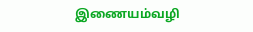இணையம்வழி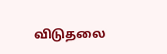விடுதலை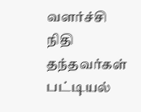வளர்ச்சி நிதி தந்தவர்கள் பட்டியல்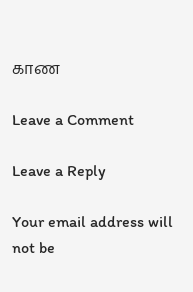காண

Leave a Comment

Leave a Reply

Your email address will not be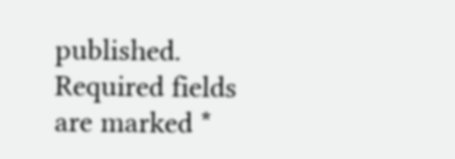published. Required fields are marked *